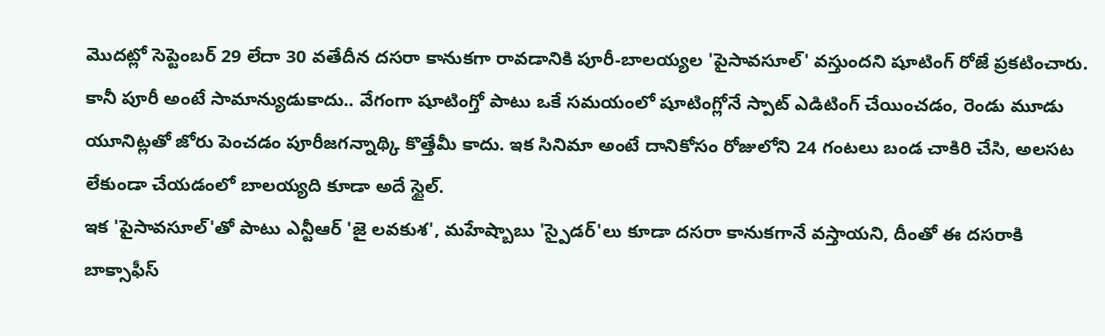మొదట్లో సెప్టెంబర్ 29 లేదా 30 వతేదీన దసరా కానుకగా రావడానికి పూరీ-బాలయ్యల 'పైసావసూల్' వస్తుందని షూటింగ్ రోజే ప్రకటించారు. కానీ పూరీ అంటే సామాన్యుడుకాదు.. వేగంగా షూటింగ్తో పాటు ఒకే సమయంలో షూటింగ్లోనే స్పాట్ ఎడిటింగ్ చేయించడం, రెండు మూడు యూనిట్లతో జోరు పెంచడం పూరీజగన్నాథ్కి కొత్తేమీ కాదు. ఇక సినిమా అంటే దానికోసం రోజులోని 24 గంటలు బండ చాకిరి చేసి, అలసట లేకుండా చేయడంలో బాలయ్యది కూడా అదే స్టైల్.
ఇక 'పైసావసూల్'తో పాటు ఎన్టీఆర్ 'జై లవకుశ', మహేష్బాబు 'స్పైడర్'లు కూడా దసరా కానుకగానే వస్తాయని, దీంతో ఈ దసరాకి బాక్సాఫీస్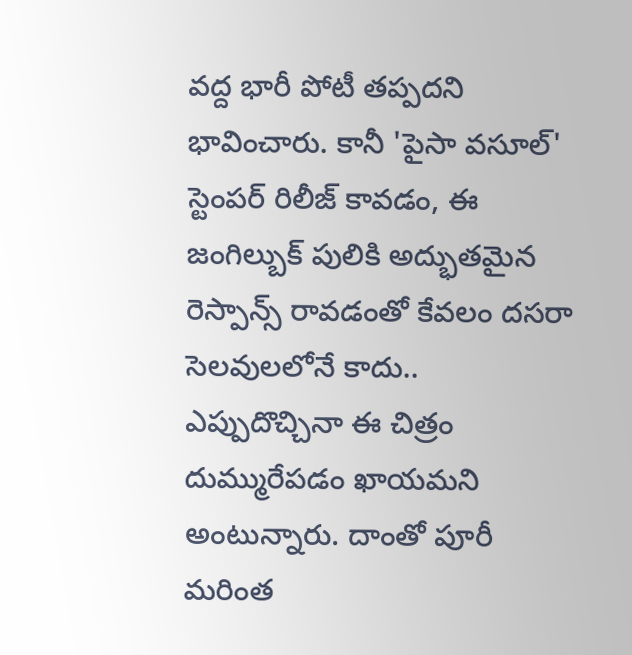వద్ద భారీ పోటీ తప్పదని భావించారు. కానీ 'పైసా వసూల్' స్టెంపర్ రిలీజ్ కావడం, ఈ జంగిల్బుక్ పులికి అద్భుతమైన రెస్పాన్స్ రావడంతో కేవలం దసరా సెలవులలోనే కాదు.. ఎప్పుదొచ్చినా ఈ చిత్రం దుమ్మురేపడం ఖాయమని అంటున్నారు. దాంతో పూరీ మరింత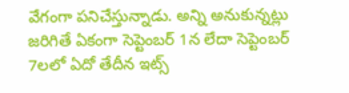వేగంగా పనిచేస్తున్నాడు. అన్ని అనుకున్నట్లు జరిగితే ఏకంగా సెప్టెంబర్ 1న లేదా సెప్టెంబర్ 7లలో ఏదో తేదీన ఇట్స్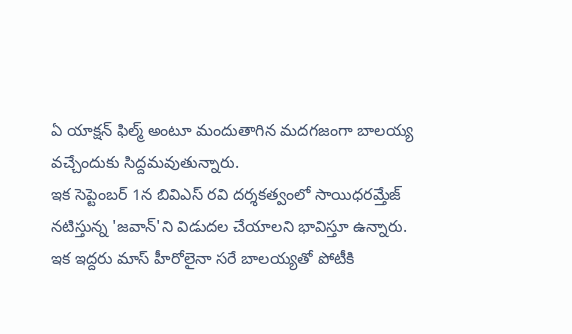ఏ యాక్షన్ ఫిల్మ్ అంటూ మందుతాగిన మదగజంగా బాలయ్య వచ్చేందుకు సిద్దమవుతున్నారు.
ఇక సెప్టెంబర్ 1న బివిఎస్ రవి దర్శకత్వంలో సాయిధరమ్తేజ్ నటిస్తున్న 'జవాన్'ని విడుదల చేయాలని భావిస్తూ ఉన్నారు. ఇక ఇద్దరు మాస్ హీరోలైనా సరే బాలయ్యతో పోటీకి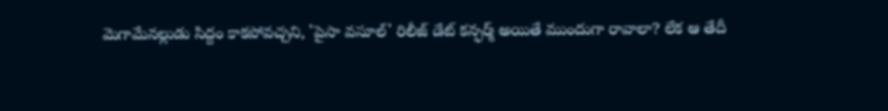మెగామేనల్లుడు సిద్దం కాకపోవచ్చని, 'పైసా వసూల్' రిలీజ్ డేట్ కన్ఫర్మ్ అయితే ముందుగా రావాలా? లేక ఆ తేదీ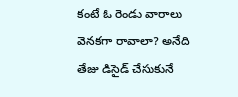కంటే ఓ రెండు వారాలు వెనకగా రావాలా? అనేది తేజు డిసైడ్ చేసుకునే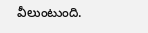వీలుంటుంది.